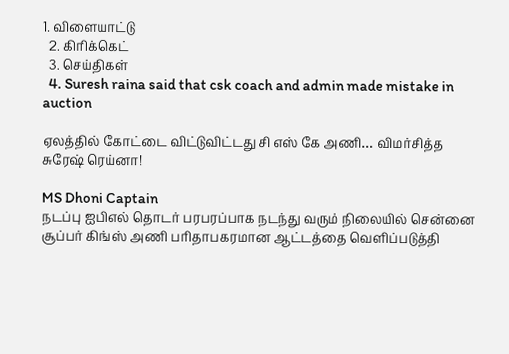1. விளையாட்டு
  2. கிரிக்கெட்
  3. செய்திகள்
  4. Suresh raina said that csk coach and admin made mistake in auction

ஏலத்தில் கோட்டை விட்டுவிட்டது சி எஸ் கே அணி… விமர்சித்த சுரேஷ் ரெய்னா!

MS Dhoni Captain
நடப்பு ஐபிஎல் தொடர் பரபரப்பாக நடந்து வரும் நிலையில் சென்னை சூப்பர் கிங்ஸ் அணி பரிதாபகரமான ஆட்டத்தை வெளிப்படுத்தி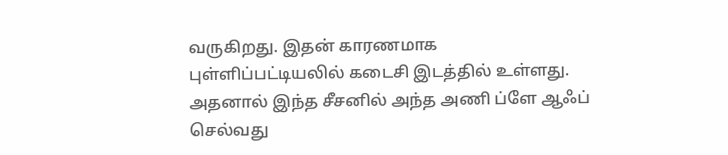வருகிறது. இதன் காரணமாக புள்ளிப்பட்டியலில் கடைசி இடத்தில் உள்ளது. அதனால் இந்த சீசனில் அந்த அணி ப்ளே ஆஃப் செல்வது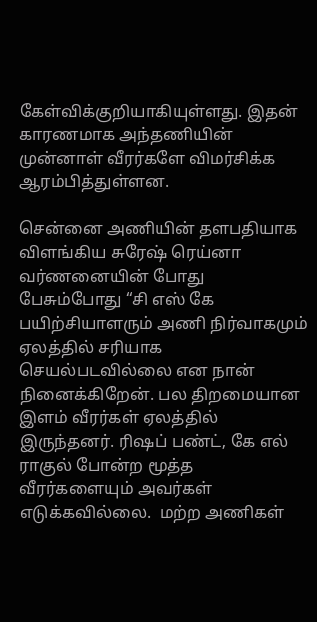கேள்விக்குறியாகியுள்ளது. இதன் காரணமாக அந்தணியின் முன்னாள் வீரர்களே விமர்சிக்க ஆரம்பித்துள்ளன.

சென்னை அணியின் தளபதியாக விளங்கிய சுரேஷ் ரெய்னா வர்ணனையின் போது பேசும்போது “சி எஸ் கே பயிற்சியாளரும் அணி நிர்வாகமும் ஏலத்தில் சரியாக செயல்படவில்லை என நான் நினைக்கிறேன். பல திறமையான இளம் வீரர்கள் ஏலத்தில் இருந்தனர். ரிஷப் பண்ட், கே எல் ராகுல் போன்ற மூத்த வீரர்களையும் அவர்கள் எடுக்கவில்லை.  மற்ற அணிகள்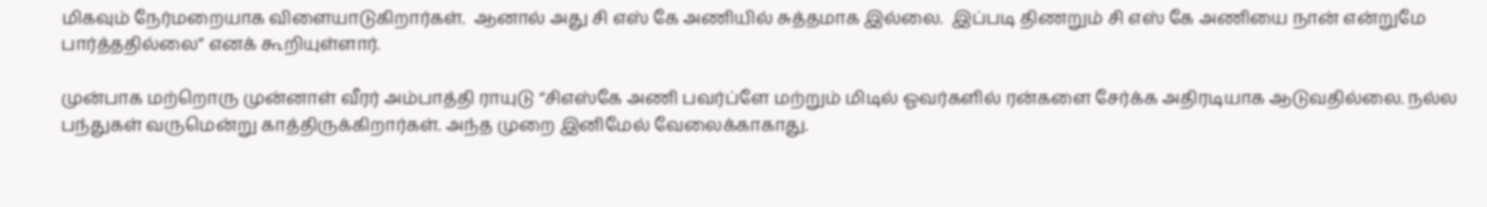மிகவும் நேர்மறையாக விளையாடுகிறார்கள்.  ஆனால் அது சி எஸ் கே அணியில் சுத்தமாக இல்லை.  இப்படி திணறும் சி எஸ் கே அணியை நான் என்றுமே பார்த்ததில்லை” எனக் கூறியுள்ளார்.

முன்பாக மற்றொரு முன்னாள் வீரர் அம்பாத்தி ராயுடு “சிஎஸ்கே அணி பவர்ப்ளே மற்றும் மிடில் ஓவர்களில் ரன்களை சேர்க்க அதிரடியாக ஆடுவதில்லை. நல்ல பந்துகள் வருமென்று காத்திருக்கிறார்கள். அந்த முறை இனிமேல் வேலைக்காகாது.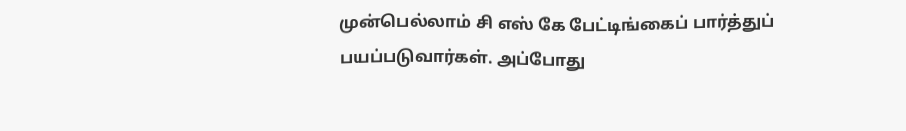முன்பெல்லாம் சி எஸ் கே பேட்டிங்கைப் பார்த்துப் பயப்படுவார்கள். அப்போது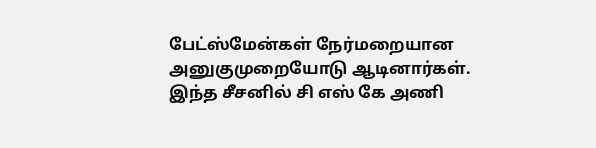பேட்ஸ்மேன்கள் நேர்மறையான அனுகுமுறையோடு ஆடினார்கள். இந்த சீசனில் சி எஸ் கே அணி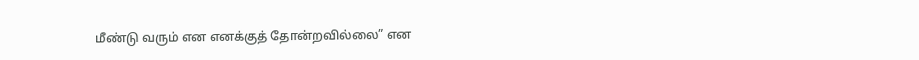மீண்டு வரும் என எனக்குத் தோன்றவில்லை” என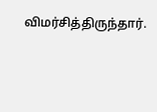விமர்சித்திருந்தார்.